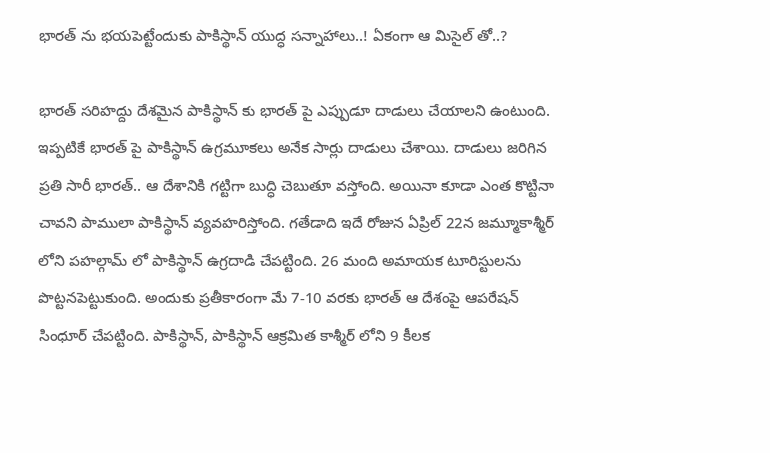భారత్ ను భయపెట్టేందుకు పాకిస్థాన్ యుద్ధ సన్నాహాలు..! ఏకంగా ఆ మిసైల్ తో..?

భారత్ సరిహద్దు దేశమైన పాకిస్థాన్ కు భారత్ పై ఎప్పుడూ దాడులు చేయాలని ఉంటుంది. ఇప్పటికే భారత్ పై పాకిస్థాన్ ఉగ్రమూకలు అనేక సార్లు దాడులు చేశాయి. దాడులు జరిగిన ప్రతి సారీ భారత్.. ఆ దేశానికి గట్టిగా బుద్ధి చెబుతూ వస్తోంది. అయినా కూడా ఎంత కొట్టినా చావని పాములా పాకిస్థాన్ వ్యవహరిస్తోంది. గతేడాది ఇదే రోజున ఏప్రిల్ 22న జమ్మూకాశ్మీర్ లోని పహల్గామ్ లో పాకిస్థాన్ ఉగ్రదాడి చేపట్టింది. 26 మంది అమాయక టూరిస్టులను పొట్టనపెట్టుకుంది. అందుకు ప్రతీకారంగా మే 7-10 వరకు భారత్ ఆ దేశంపై ఆపరేషన్ సింధూర్ చేపట్టింది. పాకిస్థాన్, పాకిస్థాన్ ఆక్రమిత కాశ్మీర్ లోని 9 కీలక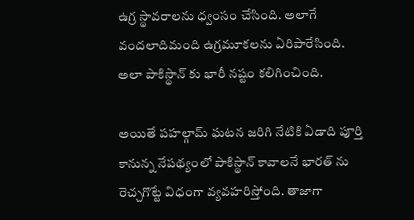ఉగ్ర స్థావరాలను ధ్వంసం చేసింది. అలాగే వందలాదిమంది ఉగ్రమూకలను ఏరిపారేసింది. అలా పాకిస్థాన్ కు భారీ నష్టం కలిగించింది.

అయితే పహల్గామ్ ఘటన జరిగి నేటికి ఏడాది పూర్తి కానున్న నేపథ్యంలో పాకిస్థాన్ కావాలనే భారత్ ను రెచ్చగొట్టే విధంగా వ్యవహరిస్తోంది. తాజాగా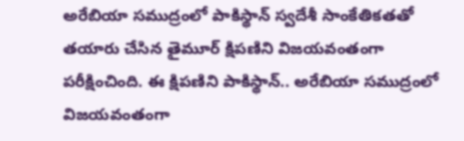అరేబియా సముద్రంలో పాకిస్థాన్ స్వదేశీ సాంకేతికతతో తయారు చేసిన తైమూర్ క్షిపణిని విజయవంతంగా పరీక్షించింది. ఈ క్షిపణిని పాకిస్థాన్.. అరేబియా సముద్రంలో విజయవంతంగా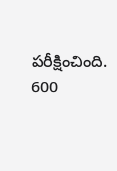పరీక్షించింది. 600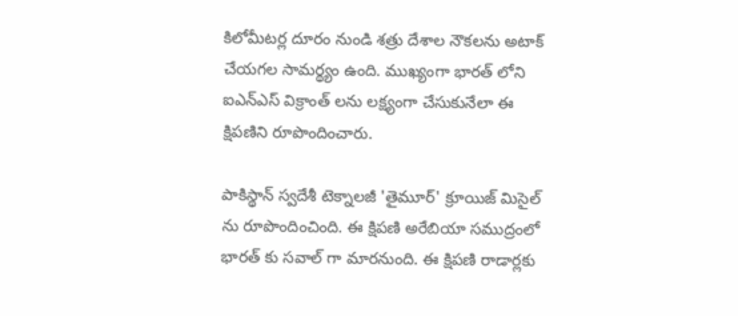కిలోమీటర్ల దూరం నుండి శత్రు దేశాల నౌకలను అటాక్ చేయగల సామర్థ్యం ఉంది. ముఖ్యంగా భారత్ లోని ఐఎన్ఎస్ విక్రాంత్‌ లను లక్ష్యంగా చేసుకునేలా ఈ క్షిపణిని రూపొందించారు.

పాకిస్థాన్ స్వదేశీ టెక్నాలజీ 'తైమూర్' క్రూయిజ్ మిసైల్ ను రూపొందించింది. ఈ క్షిపణి అరేబియా సముద్రంలో భారత్ కు సవాల్ గా మారనుంది. ఈ క్షిపణి రాడార్లకు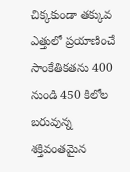చిక్కకుండా తక్కువ ఎత్తులో ప్రయాణించే సాంకేతికతను 400 నుండి 450 కిలోల బరువున్న శక్తివంతమైన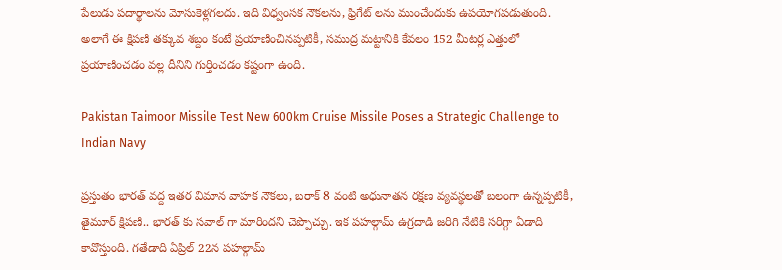పేలుడు పదార్థాలను మోసుకెళ్లగలదు. ఇది విధ్వంసక నౌకలను, ఫ్రిగేట్ లను ముంచేందుకు ఉపయోగపడుతుంది. అలాగే ఈ క్షిపణి తక్కువ శబ్దం కంటే ప్రయాణించినప్పటికీ, సముద్ర మట్టానికి కేవలం 152 మీటర్ల ఎత్తులో ప్రయాణించడం వల్ల దీనిని గుర్తించడం కష్టంగా ఉంది.

Pakistan Taimoor Missile Test New 600km Cruise Missile Poses a Strategic Challenge to Indian Navy

ప్రస్తుతం భారత్ వద్ద ఇతర విమాన వాహక నౌకలు, బరాక్ 8 వంటి అధునాతన రక్షణ వ్యవస్థలతో బలంగా ఉన్నప్పటికీ, తైమూర్ క్షిపణి.. భారత్ కు సవాల్ గా మారిందని చెప్పొచ్చు. ఇక పహల్గామ్ ఉగ్రదాడి జరిగి నేటికి సరిగ్గా ఏడాది కావొస్తుంది. గతేడాది ఏప్రిల్ 22న పహల్గామ్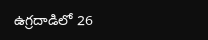ఉగ్రదాడిలో 26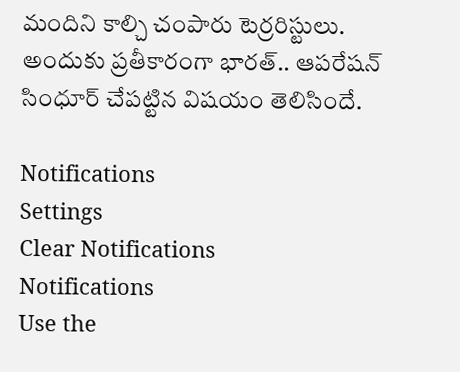మందిని కాల్చి చంపారు టెర్రరిస్టులు. అందుకు ప్రతీకారంగా భారత్.. ఆపరేషన్ సింధూర్ చేపట్టిన విషయం తెలిసిందే.

Notifications
Settings
Clear Notifications
Notifications
Use the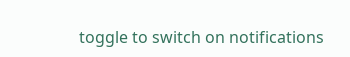toggle to switch on notifications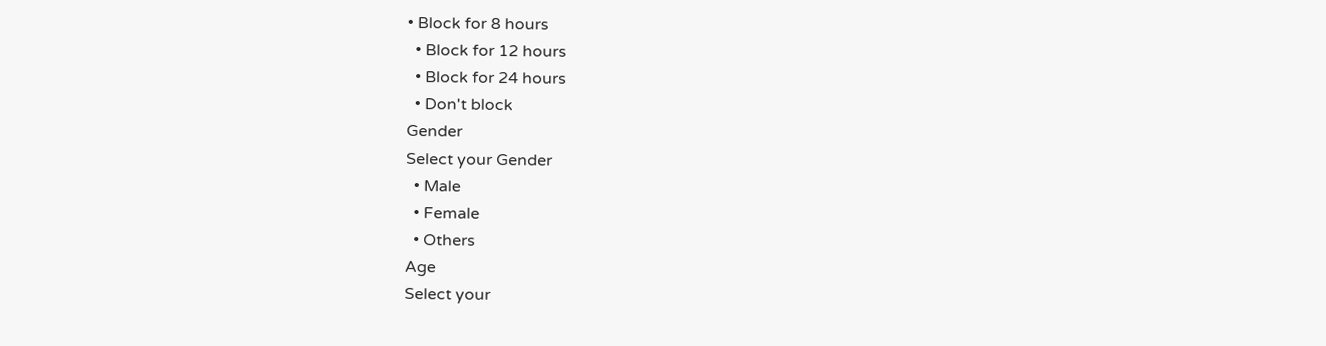• Block for 8 hours
  • Block for 12 hours
  • Block for 24 hours
  • Don't block
Gender
Select your Gender
  • Male
  • Female
  • Others
Age
Select your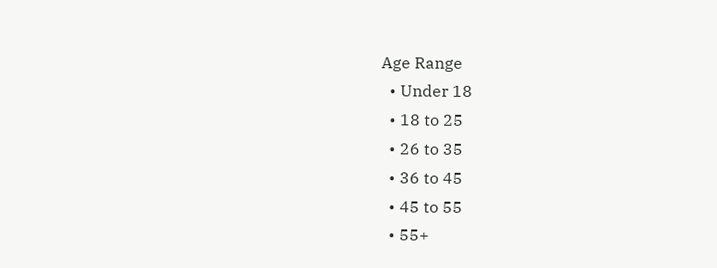Age Range
  • Under 18
  • 18 to 25
  • 26 to 35
  • 36 to 45
  • 45 to 55
  • 55+